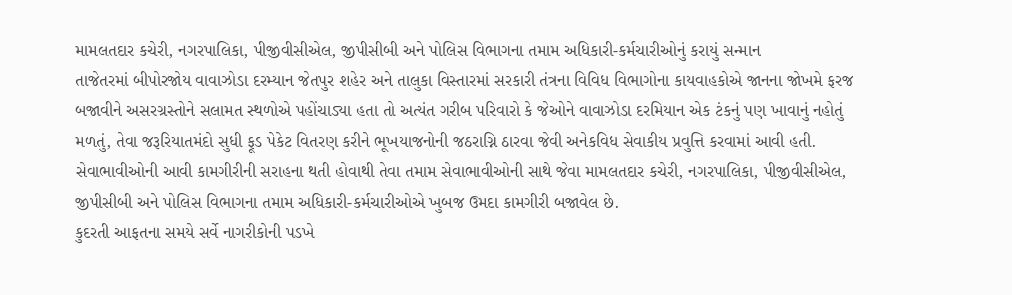મામલતદાર કચેરી, નગરપાલિકા, પીજીવીસીએલ, જીપીસીબી અને પોલિસ વિભાગના તમામ અધિકારી-કર્મચારીઓનું કરાયું સન્માન
તાજેતરમાં બીપોરજોય વાવાઝોડા દરમ્યાન જેતપુર શહેર અને તાલુકા વિસ્તારમાં સરકારી તંત્રના વિવિધ વિભાગોના કાયવાહકોએ જાનના જોખમે ફરજ બજાવીને અસરગ્રસ્તોને સલામત સ્થળોએ પહોંચાડ્યા હતા તો અત્યંત ગરીબ પરિવારો કે જેઓને વાવાઝોડા દરમિયાન એક ટંકનું પણ ખાવાનું નહોતું મળતું, તેવા જરૂરિયાતમંદો સુધી ફૂડ પેકેટ વિતરણ કરીને ભૂખયાજનોની જઠરાગ્નિ ઠારવા જેવી અનેકવિધ સેવાકીય પ્રવુત્તિ કરવામાં આવી હતી. સેવાભાવીઓની આવી કામગીરીની સરાહના થતી હોવાથી તેવા તમામ સેવાભાવીઓની સાથે જેવા મામલતદાર કચેરી, નગરપાલિકા, પીજીવીસીએલ, જીપીસીબી અને પોલિસ વિભાગના તમામ અધિકારી-કર્મચારીઓએ ખુબજ ઉમદા કામગીરી બજાવેલ છે.
કુદરતી આફતના સમયે સર્વે નાગરીકોની પડખે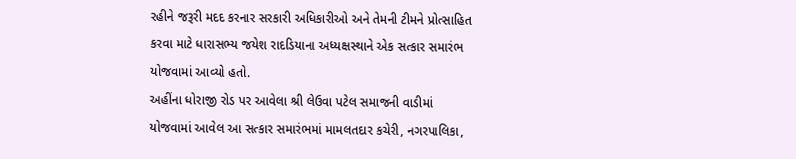રહીને જરૂરી મદદ કરનાર સરકારી અધિકારીઓ અને તેમની ટીમને પ્રોત્સાહિત કરવા માટે ધારાસભ્ય જયેશ રાદડિયાના અધ્યક્ષસ્થાને એક સત્કાર સમારંભ યોજવામાં આવ્યો હતો.
અહીંના ધોરાજી રોડ પર આવેલા શ્રી લેઉવા પટેલ સમાજની વાડીમાં યોજવામાં આવેલ આ સત્કાર સમારંભમાં મામલતદાર કચેરી, નગરપાલિકા,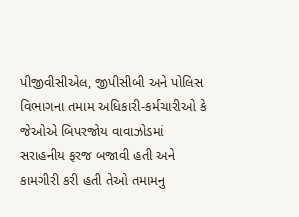પીજીવીસીએલ, જીપીસીબી અને પોલિસ વિભાગના તમામ અધિકારી-કર્મચારીઓ કે જેઓએ બિપરજોય વાવાઝોડમાં સરાહનીય ફરજ બજાવી હતી અને કામગીરી કરી હતી તેઓ તમામનુ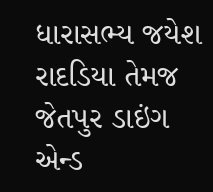ધારાસભ્ય જયેશ રાદડિયા તેમજ જેતપુર ડાઇંગ એન્ડ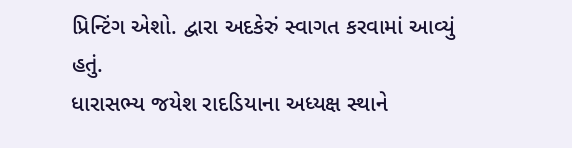પ્રિન્ટિંગ એશો. દ્વારા અદકેરું સ્વાગત કરવામાં આવ્યું હતું.
ધારાસભ્ય જયેશ રાદડિયાના અધ્યક્ષ સ્થાને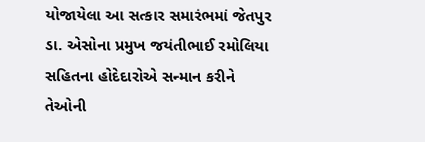યોજાયેલા આ સત્કાર સમારંભમાં જેતપુર ડા. એસોના પ્રમુખ જયંતીભાઈ રમોલિયા સહિતના હોદેદારોએ સન્માન કરીને તેઓની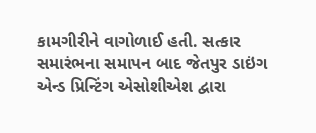કામગીરીને વાગોળાઈ હતી. સત્કાર સમારંભના સમાપન બાદ જેતપુર ડાઇંગ એન્ડ પ્રિન્ટિંગ એસોશીએશ દ્વારા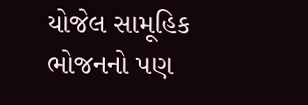યોજેલ સામૂહિક ભોજનનો પણ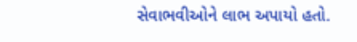સેવાભવીઓને લાભ અપાયો હતો.